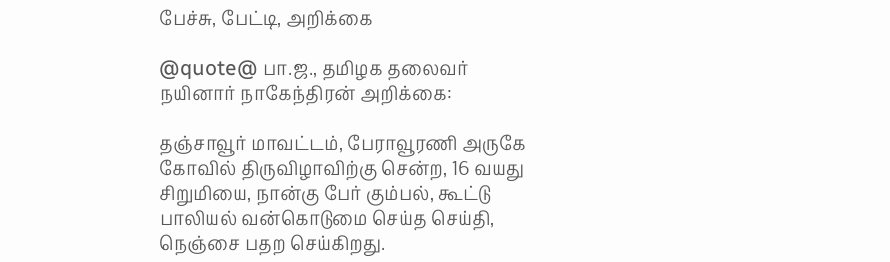பேச்சு, பேட்டி, அறிக்கை

@quote@ பா.ஜ., தமிழக தலைவர் நயினார் நாகேந்திரன் அறிக்கை:

தஞ்சாவூர் மாவட்டம், பேராவூரணி அருகே கோவில் திருவிழாவிற்கு சென்ற, 16 வயது சிறுமியை, நான்கு பேர் கும்பல், கூட்டு பாலியல் வன்கொடுமை செய்த செய்தி, நெஞ்சை பதற செய்கிறது.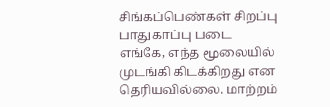சிங்கப்பெண்கள் சிறப்பு பாதுகாப்பு படை எங்கே, எந்த மூலையில் முடங்கி கிடக்கிறது என தெரியவில்லை. மாற்றம்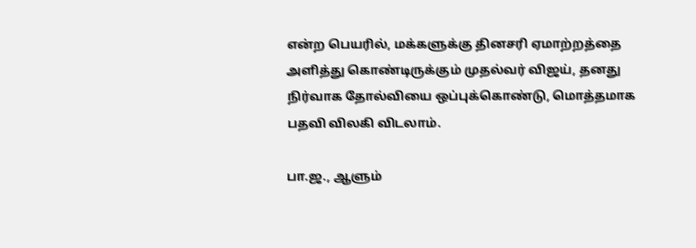என்ற பெயரில், மக்களுக்கு தினசரி ஏமாற்றத்தை அளித்து கொண்டிருக்கும் முதல்வர் விஜய், தனது நிர்வாக தோல்வியை ஒப்புக்கொண்டு, மொத்தமாக பதவி விலகி விடலாம்.

பா.ஜ., ஆளும்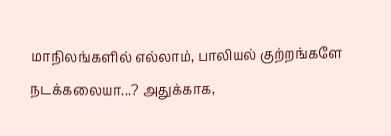மாநிலங்களில் எல்லாம், பாலியல் குற்றங்களே நடக்கலையா...? அதுக்காக,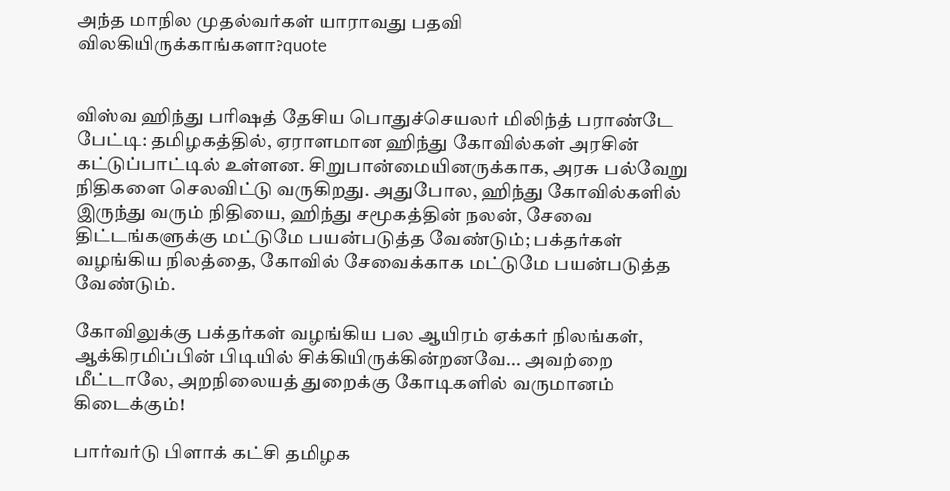அந்த மாநில முதல்வர்கள் யாராவது பதவி விலகியிருக்காங்களா?quote


விஸ்வ ஹிந்து பரிஷத் தேசிய பொதுச்செயலர் மிலிந்த் பராண்டே பேட்டி: தமிழகத்தில், ஏராளமான ஹிந்து கோவில்கள் அரசின் கட்டுப்பாட்டில் உள்ளன. சிறுபான்மையினருக்காக, அரசு பல்வேறு நிதிகளை செலவிட்டு வருகிறது. அதுபோல, ஹிந்து கோவில்களில் இருந்து வரும் நிதியை, ஹிந்து சமூகத்தின் நலன், சேவை திட்டங்களுக்கு மட்டுமே பயன்படுத்த வேண்டும்; பக்தர்கள் வழங்கிய நிலத்தை, கோவில் சேவைக்காக மட்டுமே பயன்படுத்த வேண்டும்.

கோவிலுக்கு பக்தர்கள் வழங்கிய பல ஆயிரம் ஏக்கர் நிலங்கள், ஆக்கிரமிப்பின் பிடியில் சிக்கியிருக்கின்றனவே... அவற்றை மீட்டாலே, அறநிலையத் துறைக்கு கோடிகளில் வருமானம் கிடைக்கும்!

பார்வர்டு பிளாக் கட்சி தமிழக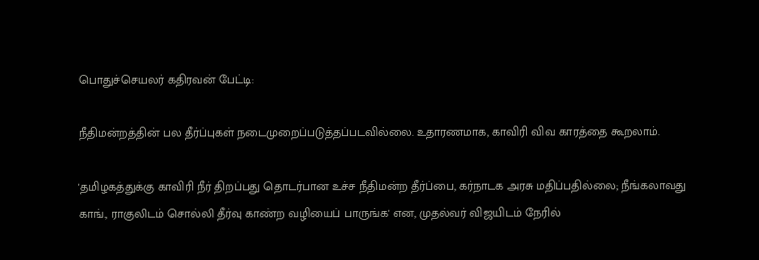பொதுச்செயலர் கதிரவன் பேட்டி:

நீதிமன்றத்தின் பல தீர்ப்புகள் நடைமுறைப்படுத்தப்படவில்லை. உதாரணமாக, காவிரி விவ காரத்தை கூறலாம்.

'தமிழகத்துக்கு காவிரி நீர் திறப்பது தொடர்பான உச்ச நீதிமன்ற தீர்ப்பை, கர்நாடக அரசு மதிப்பதில்லை; நீங்கலாவது காங்., ராகுலிடம் சொல்லி தீர்வு காண்ற வழியைப் பாருங்க' என, முதல்வர் விஜயிடம் நேரில்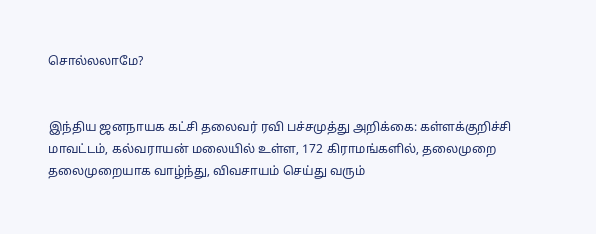சொல்லலாமே?


இந்திய ஜனநாயக கட்சி தலைவர் ரவி பச்சமுத்து அறிக்கை: கள்ளக்குறிச்சி மாவட்டம், கல்வராயன் மலையில் உள்ள, 172 கிராமங்களில், தலைமுறை தலைமுறையாக வாழ்ந்து, விவசாயம் செய்து வரும்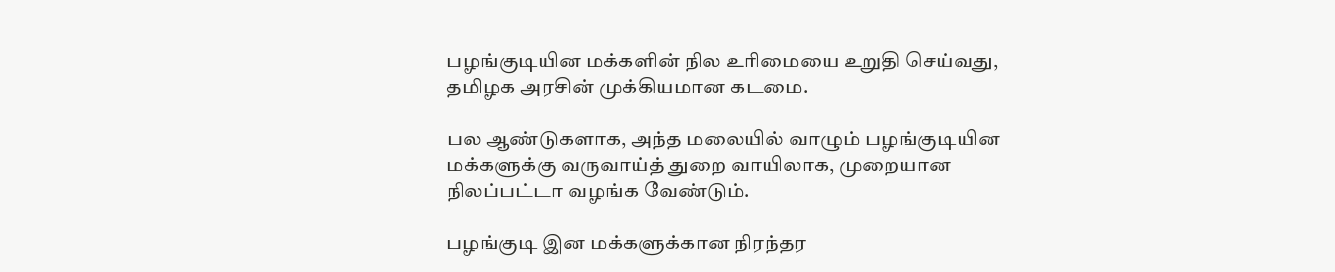பழங்குடியின மக்களின் நில உரிமையை உறுதி செய்வது, தமிழக அரசின் முக்கியமான கடமை.

பல ஆண்டுகளாக, அந்த மலையில் வாழும் பழங்குடியின மக்களுக்கு வருவாய்த் துறை வாயிலாக, முறையான நிலப்பட்டா வழங்க வேண்டும்.

பழங்குடி இன மக்களுக்கான நிரந்தர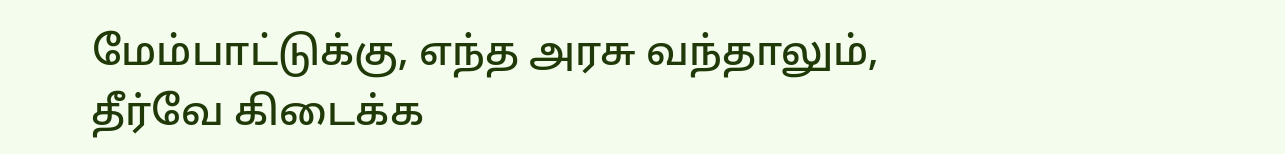மேம்பாட்டுக்கு, எந்த அரசு வந்தாலும், தீர்வே கிடைக்க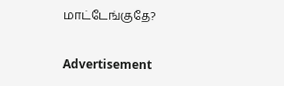மாட்டேங்குதே?

Advertisement